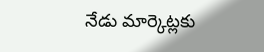నేడు మార్కెట్లకు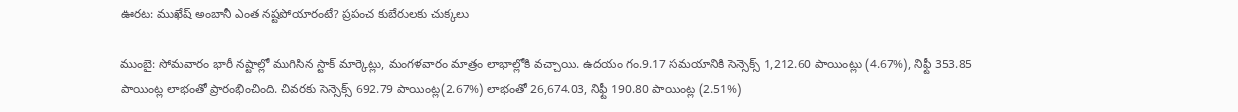ఊరట: ముఖేష్ అంబానీ ఎంత నష్టపోయారంటే? ప్రపంచ కుబేరులకు చుక్కలు

ముంబై: సోమవారం భారీ నష్టాల్లో ముగిసిన స్టాక్ మార్కెట్లు, మంగళవారం మాత్రం లాభాల్లోకి వచ్చాయి. ఉదయం గం.9.17 సమయానికి సెన్సెక్స్ 1,212.60 పాయింట్లు (4.67%), నిఫ్టీ 353.85 పాయింట్ల లాభంతో ప్రారంభించింది. చివరకు సెన్సెక్స్ 692.79 పాయింట్ల(2.67%) లాభంతో 26,674.03, నిఫ్టీ 190.80 పాయింట్ల (2.51%)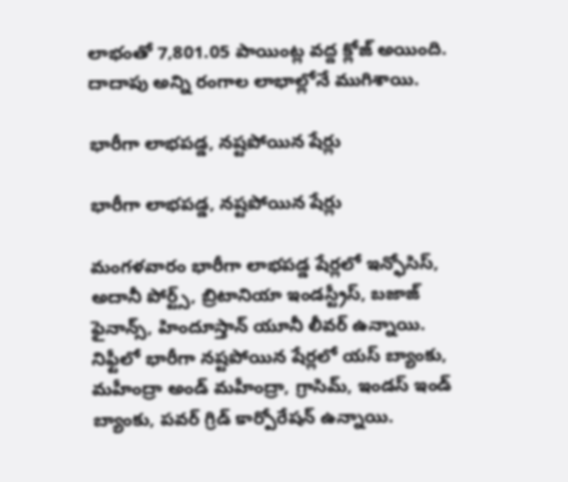లాభంతో 7,801.05 పాయింట్ల వద్ద క్లోజ్ అయింది. దాదాపు అన్ని రంగాల లాభాల్లోనే ముగిశాయి.

భారీగా లాభపడ్డ, నష్టపోయిన షేర్లు

భారీగా లాభపడ్డ, నష్టపోయిన షేర్లు

మంగళవారం భారీగా లాభపడ్డ షేర్లలో ఇన్ఫోసిస్, అదానీ పోర్ట్స్, బ్రిటానియా ఇండస్ట్రీస్, బజాజ్ ఫైనాన్స్, హిందూస్తాన్ యూనీ లీవర్ ఉన్నాయి. నిఫ్టీలో భారీగా నష్టపోయిన షేర్లలో యస్ బ్యాంకు, మహీంద్రా అండ్ మహీంద్రా, గ్రాసిమ్, ఇండస్ ఇండ్ బ్యాంకు, పవర్ గ్రిడ్ కార్పోరేషన్ ఉన్నాయి.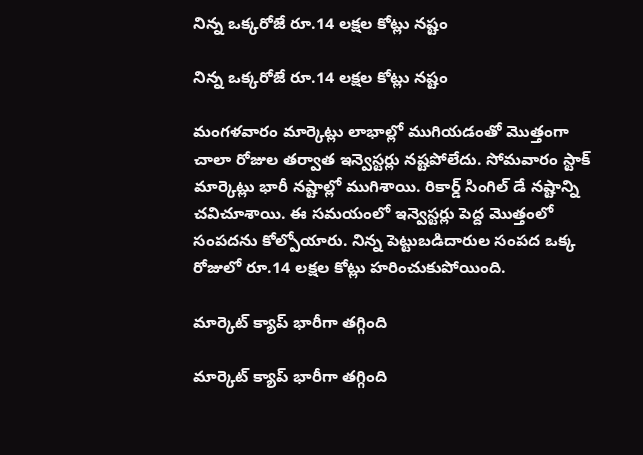నిన్న ఒక్కరోజే రూ.14 లక్షల కోట్లు నష్టం

నిన్న ఒక్కరోజే రూ.14 లక్షల కోట్లు నష్టం

మంగళవారం మార్కెట్లు లాభాల్లో ముగియడంతో మొత్తంగా చాలా రోజుల తర్వాత ఇన్వెస్టర్లు నష్టపోలేదు. సోమవారం స్టాక్ మార్కెట్లు భారీ నష్టాల్లో ముగిశాయి. రికార్డ్ సింగిల్ డే నష్టాన్ని చవిచూశాయి. ఈ సమయంలో ఇన్వెస్టర్లు పెద్ద మొత్తంలో సంపదను కోల్పోయారు. నిన్న పెట్టుబడిదారుల సంపద ఒక్క రోజులో రూ.14 లక్షల కోట్లు హరించుకుపోయింది.

మార్కెట్ క్యాప్ భారీగా తగ్గింది

మార్కెట్ క్యాప్ భారీగా తగ్గింది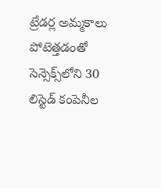ట్రేడర్ల అమ్మకాలు పోటెత్తడంతో సెన్సెక్స్‌లోని 30 లిస్టెడ్ కంపెనీల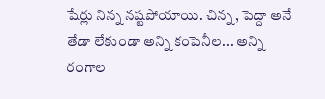షేర్లు నిన్న నష్టపోయాయి. చిన్న, పెద్దా అనే తేడా లేకుండా అన్ని కంపెనీల... అన్ని రంగాల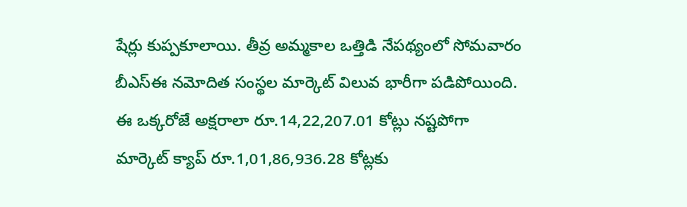షేర్లు కుప్పకూలాయి. తీవ్ర అమ్మకాల ఒత్తిడి నేపథ్యంలో సోమవారం బీఎస్ఈ నమోదిత సంస్థల మార్కెట్ విలువ భారీగా పడిపోయింది. ఈ ఒక్కరోజే అక్షరాలా రూ.14,22,207.01 కోట్లు నష్టపోగా మార్కెట్ క్యాప్ రూ.1,01,86,936.28 కోట్లకు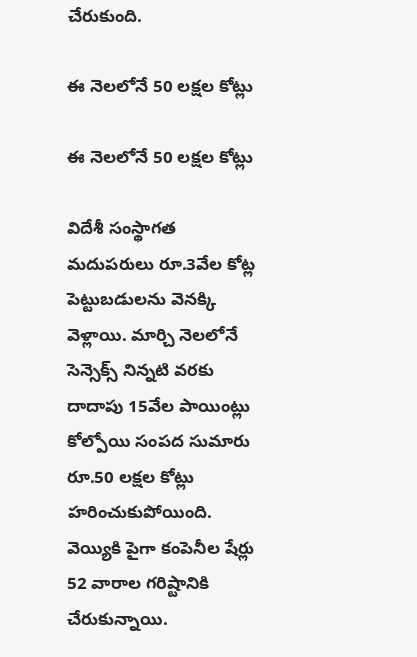చేరుకుంది.

ఈ నెలలోనే 50 లక్షల కోట్లు

ఈ నెలలోనే 50 లక్షల కోట్లు

విదేశీ సంస్థాగత మదుపరులు రూ.3వేల కోట్ల పెట్టుబడులను వెనక్కి వెళ్లాయి. మార్చి నెలలోనే సెన్సెక్స్ నిన్నటి వరకు దాదాపు 15వేల పాయింట్లు కోల్పోయి సంపద సుమారు రూ.50 లక్షల కోట్లు హరించుకుపోయింది. వెయ్యికి పైగా కంపెనీల షేర్లు 52 వారాల గరిష్టానికి చేరుకున్నాయి.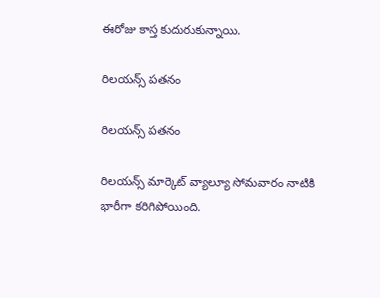ఈరోజు కాస్త కుదురుకున్నాయి.

రిలయన్స్ పతనం

రిలయన్స్ పతనం

రిలయన్స్‌ మార్కెట్ వ్యాల్యూ సోమవారం నాటికి భారీగా కరిగిపోయింది.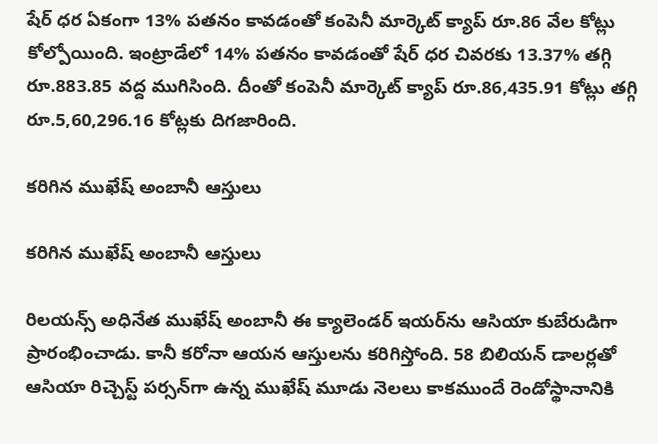షేర్ ధర ఏకంగా 13% పతనం కావడంతో కంపెనీ మార్కెట్ క్యాప్ రూ.86 వేల కోట్లు కోల్పోయింది. ఇంట్రాడేలో 14% పతనం కావడంతో షేర్ ధర చివరకు 13.37% తగ్గి రూ.883.85 వద్ద ముగిసింది. దీంతో కంపెనీ మార్కెట్ క్యాప్ రూ.86,435.91 కోట్లు తగ్గి రూ.5,60,296.16 కోట్లకు దిగజారింది.

కరిగిన ముఖేష్ అంబానీ ఆస్తులు

కరిగిన ముఖేష్ అంబానీ ఆస్తులు

రిలయన్స్ అధినేత ముఖేష్ అంబానీ ఈ క్యాలెండర్ ఇయర్‌ను ఆసియా కుబేరుడిగా ప్రారంభించాడు. కానీ కరోనా ఆయన ఆస్తులను కరిగిస్తోంది. 58 బిలియన్ డాలర్లతో ఆసియా రిచ్చెస్ట్ పర్సన్‌గా ఉన్న ముఖేష్ మూడు నెలలు కాకముందే రెండోస్థానానికి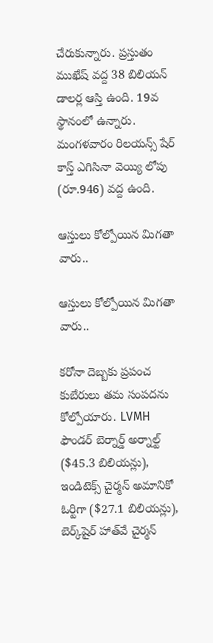చేరుకున్నారు. ప్రస్తుతం ముఖేష్ వద్ద 38 బిలియన్ డాలర్ల ఆస్తి ఉంది. 19వ స్థానంలో ఉన్నారు. మంగళవారం రిలయన్స్ షేర్ కాస్త్ ఎగిసినా వెయ్యి లోపు (రూ.946) వద్ద ఉంది.

ఆస్తులు కోల్పోయిన మిగతా వారు..

ఆస్తులు కోల్పోయిన మిగతా వారు..

కరోనా దెబ్బకు ప్రపంచ కుబేరులు తమ సంపదను కోల్పోయారు. LVMH ఫౌండర్ బెర్నార్డ్ అర్నాల్ట్ ($45.3 బిలియన్లు), ఇండిటెక్స్ చైర్మన్ అమానికో ఓర్టిగా ($27.1 బిలియన్లు), బెర్క్‌షైర్ హాత్‌వే చైర్మన్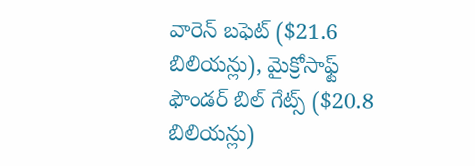వారెన్ బఫెట్ ($21.6 బిలియన్లు), మైక్రోసాఫ్ట్ ఫౌండర్ బిల్ గేట్స్ ($20.8 బిలియన్లు)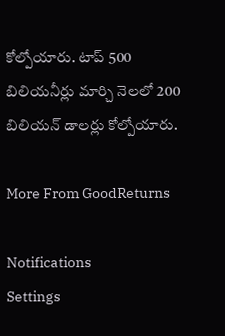కోల్పోయారు. టాప్ 500 బిలియనీర్లు మార్చి నెలలో 200 బిలియన్ డాలర్లు కోల్పోయారు.

More From GoodReturns

Notifications
Settings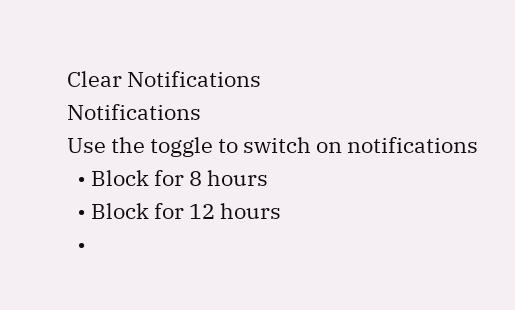Clear Notifications
Notifications
Use the toggle to switch on notifications
  • Block for 8 hours
  • Block for 12 hours
  •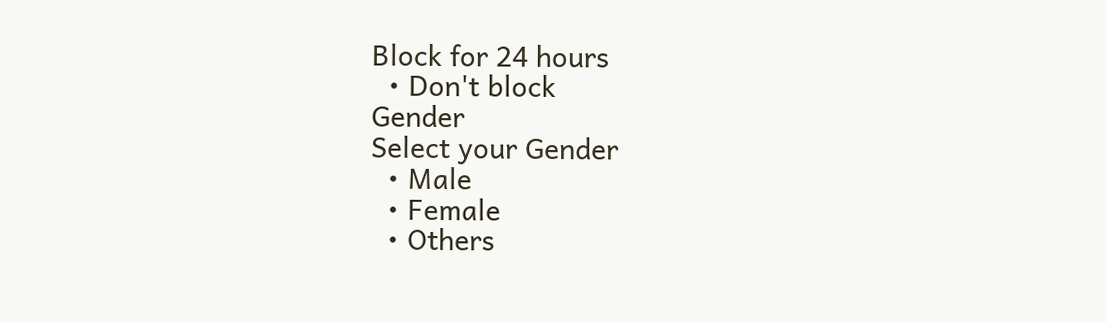Block for 24 hours
  • Don't block
Gender
Select your Gender
  • Male
  • Female
  • Others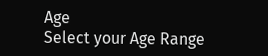Age
Select your Age Range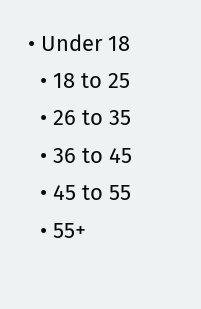• Under 18
  • 18 to 25
  • 26 to 35
  • 36 to 45
  • 45 to 55
  • 55+